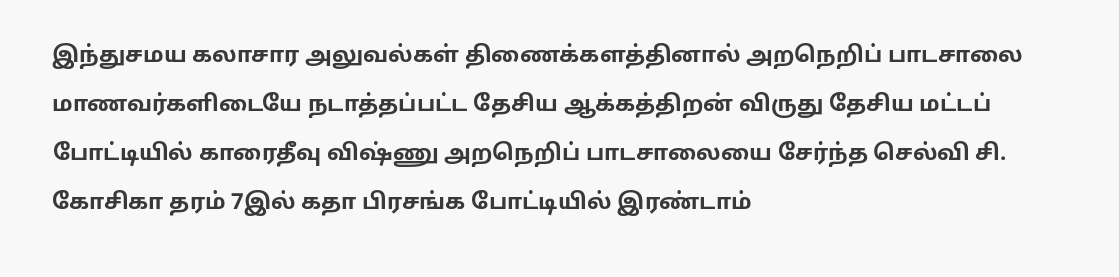இந்துசமய கலாசார அலுவல்கள் திணைக்களத்தினால் அறநெறிப் பாடசாலை மாணவர்களிடையே நடாத்தப்பட்ட தேசிய ஆக்கத்திறன் விருது தேசிய மட்டப் போட்டியில் காரைதீவு விஷ்ணு அறநெறிப் பாடசாலையை சேர்ந்த செல்வி சி. கோசிகா தரம் 7இல் கதா பிரசங்க போட்டியில் இரண்டாம்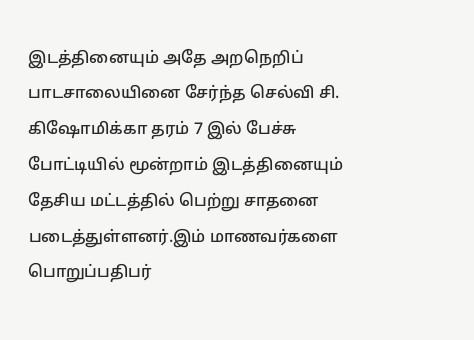இடத்தினையும் அதே அறநெறிப் பாடசாலையினை சேர்ந்த செல்வி சி. கிஷோமிக்கா தரம் 7 இல் பேச்சு போட்டியில் மூன்றாம் இடத்தினையும் தேசிய மட்டத்தில் பெற்று சாதனை படைத்துள்ளனர்.இம் மாணவர்களை பொறுப்பதிபர்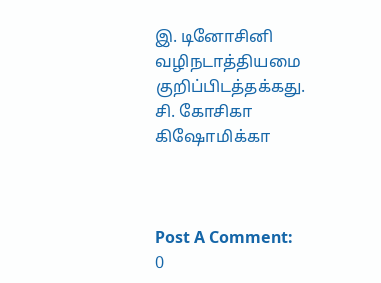இ. டினோசினி வழிநடாத்தியமை குறிப்பிடத்தக்கது.
சி. கோசிகா
கிஷோமிக்கா



Post A Comment:
0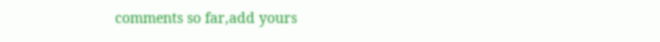comments so far,add yours